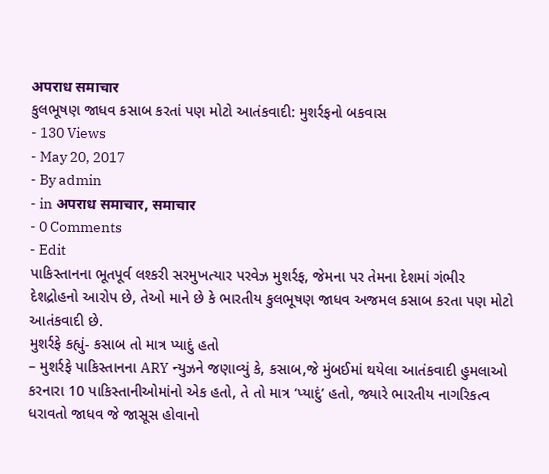अपराध समाचार
કુલભૂષણ જાધવ કસાબ કરતાં પણ મોટો આતંકવાદી: મુશર્રફનો બકવાસ
- 130 Views
- May 20, 2017
- By admin
- in अपराध समाचार, समाचार
- 0 Comments
- Edit
પાકિસ્તાનના ભૂતપૂર્વ લશ્કરી સરમુખત્યાર પરવેઝ મુશર્રફ, જેમના પર તેમના દેશમાં ગંભીર દેશદ્રોહનો આરોપ છે, તેઓ માને છે કે ભારતીય કુલભૂષણ જાધવ અજમલ કસાબ કરતા પણ મોટો આતંકવાદી છે.
મુશર્રફે કહ્યું- કસાબ તો માત્ર પ્યાદું હતો
– મુશર્રફે પાકિસ્તાનના ARY ન્યુઝને જણાવ્યું કે, કસાબ,જે મુંબઈમાં થયેલા આતંકવાદી હુમલાઓ કરનારા 10 પાકિસ્તાનીઓમાંનો એક હતો, તે તો માત્ર ‘પ્યાદું’ હતો, જ્યારે ભારતીય નાગરિકત્વ ધરાવતો જાધવ જે જાસૂસ હોવાનો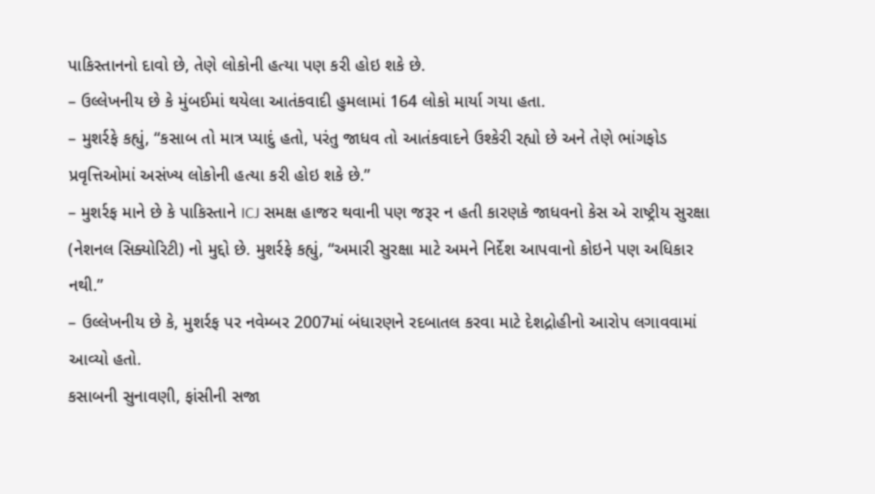પાકિસ્તાનનો દાવો છે, તેણે લોકોની હત્યા પણ કરી હોઇ શકે છે.
– ઉલ્લેખનીય છે કે મુંબઈમાં થયેલા આતંકવાદી હુમલામાં 164 લોકો માર્યા ગયા હતા.
– મુશર્રફે કહ્યું, “કસાબ તો માત્ર પ્યાદું હતો, પરંતુ જાધવ તો આતંકવાદને ઉશ્કેરી રહ્યો છે અને તેણે ભાંગફોડ પ્રવૃત્તિઓમાં અસંખ્ય લોકોની હત્યા કરી હોઇ શકે છે.”
– મુશર્રફ માને છે કે પાકિસ્તાને ICJ સમક્ષ હાજર થવાની પણ જરૂર ન હતી કારણકે જાધવનો કેસ એ રાષ્ટ્રીય સુરક્ષા (નેશનલ સિક્યોરિટી) નો મુદ્દો છે. મુશર્રફે કહ્યું, “અમારી સુરક્ષા માટે અમને નિર્દેશ આપવાનો કોઇને પણ અધિકાર નથી.”
– ઉલ્લેખનીય છે કે, મુશર્રફ પર નવેમ્બર 2007માં બંધારણને રદબાતલ કરવા માટે દેશદ્રોહીનો આરોપ લગાવવામાં આવ્યો હતો.
કસાબની સુનાવણી, ફાંસીની સજા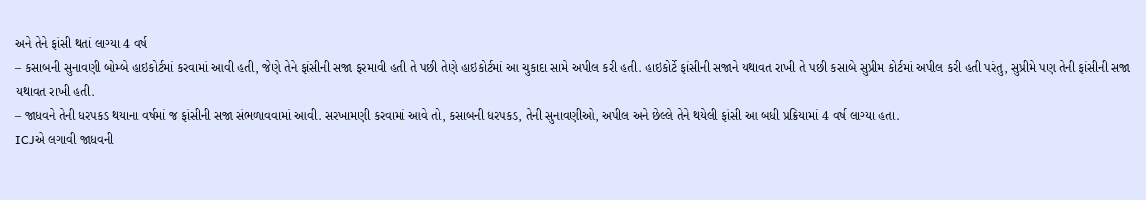અને તેને ફાંસી થતાં લાગ્યા 4 વર્ષ
– કસાબની સુનાવણી બોમ્બે હાઇકોર્ટમાં કરવામાં આવી હતી, જેણે તેને ફાંસીની સજા ફરમાવી હતી તે પછી તેણે હાઇકોર્ટમાં આ ચુકાદા સામે અપીલ કરી હતી. હાઇકોર્ટે ફાંસીની સજાને યથાવત રાખી તે પછી કસાબે સુપ્રીમ કોર્ટમાં અપીલ કરી હતી પરંતુ, સુપ્રીમે પણ તેની ફાંસીની સજા યથાવત રાખી હતી.
– જાધવને તેની ધરપકડ થયાના વર્ષમાં જ ફાંસીની સજા સંભળાવવામાં આવી. સરખામણી કરવામાં આવે તો, કસાબની ધરપકડ, તેની સુનાવણીઓ, અપીલ અને છેલ્લે તેને થયેલી ફાંસી આ બધી પ્રક્રિયામાં 4 વર્ષ લાગ્યા હતા.
ICJએ લગાવી જાધવની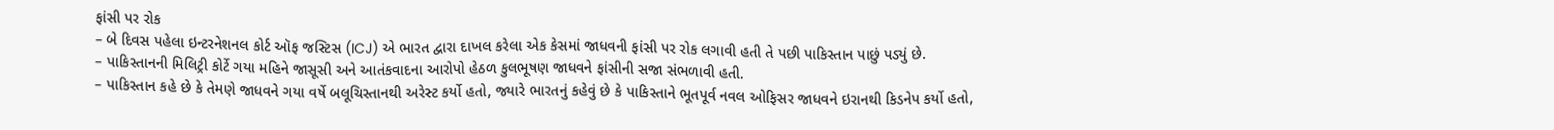ફાંસી પર રોક
– બે દિવસ પહેલા ઇન્ટરનેશનલ કોર્ટ ઑફ જસ્ટિસ (ICJ) એ ભારત દ્વારા દાખલ કરેલા એક કેસમાં જાધવની ફાંસી પર રોક લગાવી હતી તે પછી પાકિસ્તાન પાછું પડ્યું છે.
– પાકિસ્તાનની મિલિટ્રી કોર્ટે ગયા મહિને જાસૂસી અને આતંકવાદના આરોપો હેઠળ કુલભૂષણ જાધવને ફાંસીની સજા સંભળાવી હતી.
– પાકિસ્તાન કહે છે કે તેમણે જાધવને ગયા વર્ષે બલૂચિસ્તાનથી અરેસ્ટ કર્યો હતો, જ્યારે ભારતનું કહેવું છે કે પાકિસ્તાને ભૂતપૂર્વ નવલ ઓફિસર જાધવને ઇરાનથી કિડનેપ કર્યો હતો,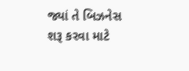જ્યાં તે બિઝનેસ શરૂ કરવા માટે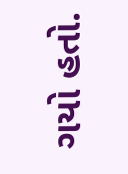ગયો હતો.